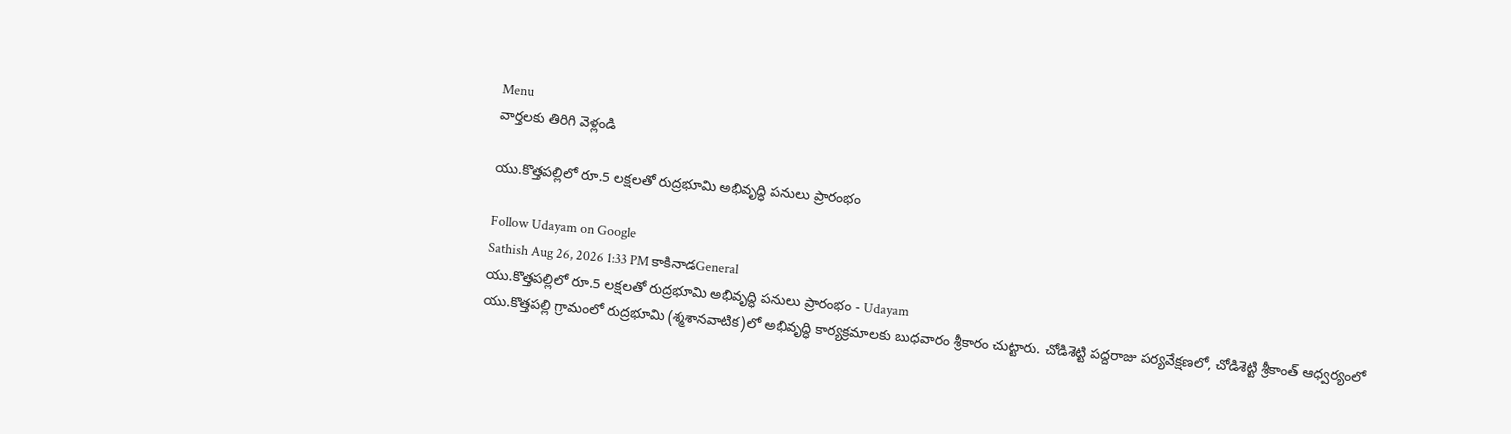Menu
వార్తలకు తిరిగి వెళ్లండి

యు.కొత్తపల్లిలో రూ.5 లక్షలతో రుద్రభూమి అభివృద్ధి పనులు ప్రారంభం

Follow Udayam on Google
Sathish Aug 26, 2026 1:33 PM కాకినాడGeneral
యు.కొత్తపల్లిలో రూ.5 లక్షలతో రుద్రభూమి అభివృద్ధి పనులు ప్రారంభం - Udayam
యు.కొత్తపల్లి గ్రామంలో రుద్రభూమి (శ్మశానవాటిక)లో అభివృద్ధి కార్యక్రమాలకు బుధవారం శ్రీకారం చుట్టారు. చోడిశెట్టి పద్దరాజు పర్యవేక్షణలో, చోడిశెట్టి శ్రీకాంత్‌ ఆధ్వర్యంలో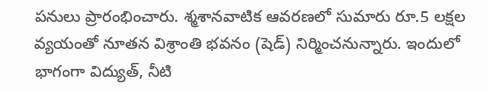పనులు ప్రారంభించారు. శ్మశానవాటిక ఆవరణలో సుమారు రూ.5 లక్షల వ్యయంతో నూతన విశ్రాంతి భవనం (షెడ్‌) నిర్మించనున్నారు. ఇందులో భాగంగా విద్యుత్‌, నీటి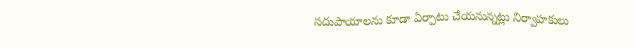సదుపాయాలను కూడా ఏర్పాటు చేయనున్నట్లు నిర్వాహకులు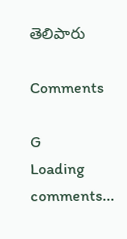తెలిపారు

Comments

G
Loading comments...